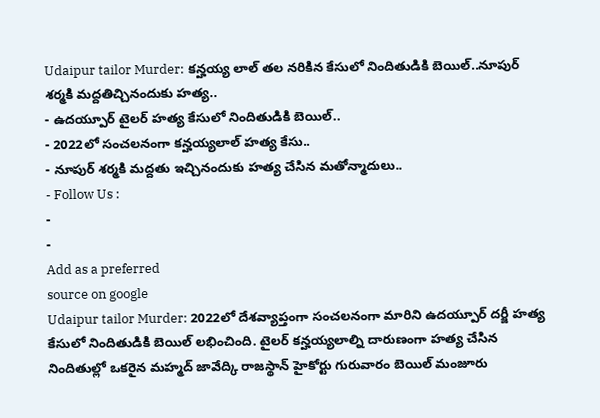Udaipur tailor Murder: కన్హయ్య లాల్ తల నరికిన కేసులో నిందితుడికి బెయిల్..నూపుర్ శర్మకి మద్దతిచ్చినందుకు హత్య..
- ఉదయ్పూర్ టైలర్ హత్య కేసులో నిందితుడికి బెయిల్..
- 2022లో సంచలనంగా కన్హయ్యలాల్ హత్య కేసు..
- నూపుర్ శర్మకి మద్దతు ఇచ్చినందుకు హత్య చేసిన మతోన్మాదులు..
- Follow Us :
-
-
Add as a preferred
source on google
Udaipur tailor Murder: 2022లో దేశవ్యాప్తంగా సంచలనంగా మారిని ఉదయ్పూర్ దర్జీ హత్య కేసులో నిందితుడికి బెయిల్ లభించింది. టైలర్ కన్హయ్యలాల్ని దారుణంగా హత్య చేసిన నిందితుల్లో ఒకరైన మహ్మద్ జావేద్కి రాజస్థాన్ హైకోర్టు గురువారం బెయిల్ మంజూరు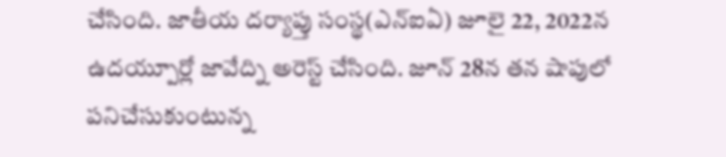చేసింది. జాతీయ దర్యాప్తు సంస్థ(ఎన్ఐఏ) జూలై 22, 2022న ఉదయ్పూర్లో జావేద్ని అరెస్ట్ చేసింది. జూన్ 28న తన షాపులో పనిచేసుకుంటున్న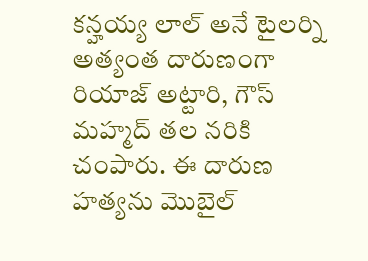కన్హయ్య లాల్ అనే టైలర్ని అత్యంత దారుణంగా రియాజ్ అట్టారి, గౌస్ మహ్మద్ తల నరికి చంపారు. ఈ దారుణ హత్యను మొబైల్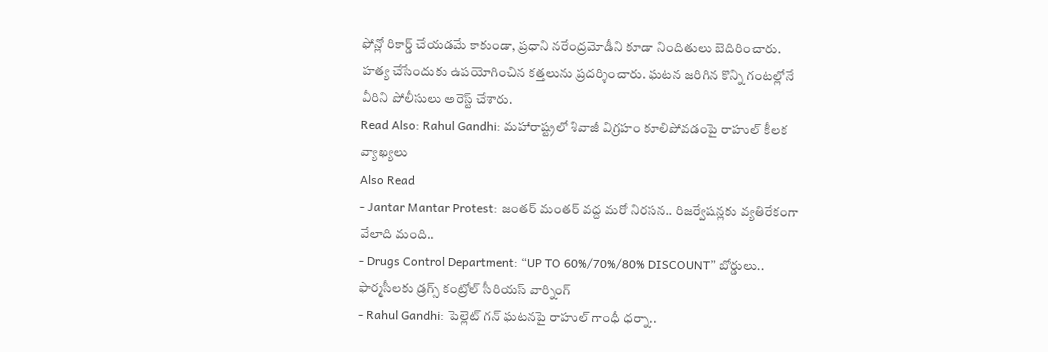ఫోన్లో రికార్డ్ చేయడమే కాకుండా, ప్రధాని నరేంద్రమోడీని కూడా నిందితులు బెదిరించారు. హత్య చేసేందుకు ఉపయోగించిన కత్తలును ప్రదర్శించారు. ఘటన జరిగిన కొన్ని గంటల్లోనే వీరిని పోలీసులు అరెస్ట్ చేశారు.
Read Also: Rahul Gandhi: మహారాష్ట్రలో శివాజీ విగ్రహం కూలిపోవడంపై రాహుల్ కీలక వ్యాఖ్యలు
Also Read
- Jantar Mantar Protest: జంతర్ మంతర్ వద్ద మరో నిరసన.. రిజర్వేషన్లకు వ్యతిరేకంగా వేలాది మంది..
- Drugs Control Department: “UP TO 60%/70%/80% DISCOUNT” బోర్డులు.. ఫార్మసీలకు డ్రగ్స్ కంట్రోల్ సీరియస్ వార్నింగ్
- Rahul Gandhi: పెల్లెట్ గన్ ఘటనపై రాహుల్ గాంధీ ధర్నా..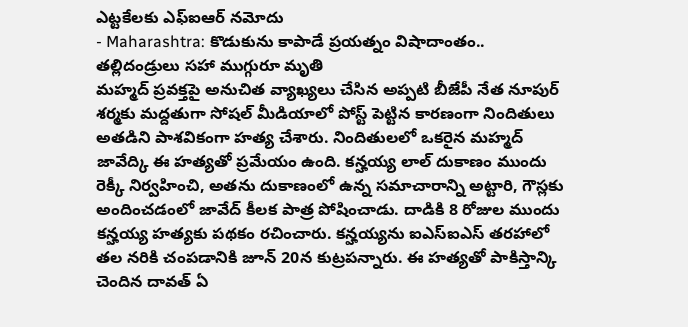ఎట్టకేలకు ఎఫ్ఐఆర్ నమోదు
- Maharashtra: కొడుకును కాపాడే ప్రయత్నం విషాదాంతం.. తల్లిదండ్రులు సహా ముగ్గురూ మృతి
మహ్మద్ ప్రవక్తపై అనుచిత వ్యాఖ్యలు చేసిన అప్పటి బీజేపీ నేత నూపుర్ శర్మకు మద్దతుగా సోషల్ మీడియాలో పోస్ట్ పెట్టిన కారణంగా నిందితులు అతడిని పాశవికంగా హత్య చేశారు. నిందితులలో ఒకరైన మహ్మద్ జావేద్కి ఈ హత్యతో ప్రమేయం ఉంది. కన్హయ్య లాల్ దుకాణం ముందు రెక్కీ నిర్వహించి, అతను దుకాణంలో ఉన్న సమాచారాన్ని అట్టారి, గౌస్లకు అందించడంలో జావేద్ కీలక పాత్ర పోషించాడు. దాడికి 8 రోజుల ముందు కన్హయ్య హత్యకు పథకం రచించారు. కన్హయ్యను ఐఎస్ఐఎస్ తరహాలో తల నరికి చంపడానికి జూన్ 20న కుట్రపన్నారు. ఈ హత్యతో పాకిస్తాన్కి చెందిన దావత్ ఏ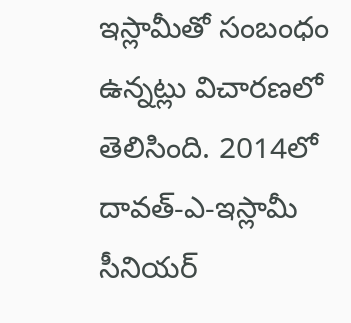ఇస్లామీతో సంబంధం ఉన్నట్లు విచారణలో తెలిసింది. 2014లో దావత్-ఎ-ఇస్లామీ సీనియర్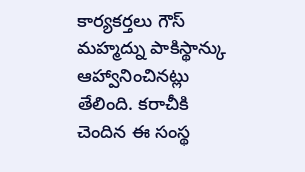కార్యకర్తలు గౌస్ మహ్మద్ను పాకిస్థాన్కు ఆహ్వానించినట్లు తేలింది. కరాచీకి చెందిన ఈ సంస్థ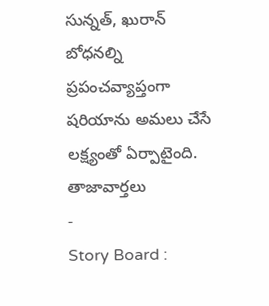సున్నత్, ఖురాన్ బోధనల్ని ప్రపంచవ్యాప్తంగా షరియాను అమలు చేసే లక్ష్యంతో ఏర్పాటైంది.
తాజావార్తలు
-
Story Board :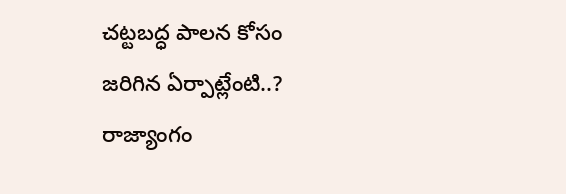చట్టబద్ధ పాలన కోసం జరిగిన ఏర్పాట్లేంటి..? రాజ్యాంగం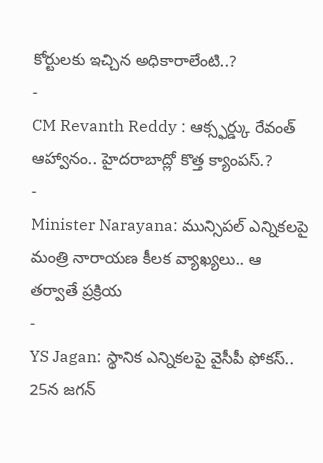కోర్టులకు ఇచ్చిన అధికారాలేంటి..?
-
CM Revanth Reddy : ఆక్స్ఫర్డ్కు రేవంత్ ఆహ్వానం.. హైదరాబాద్లో కొత్త క్యాంపస్.?
-
Minister Narayana: మున్సిపల్ ఎన్నికలపై మంత్రి నారాయణ కీలక వ్యాఖ్యలు.. ఆ తర్వాతే ప్రక్రియ
-
YS Jagan: స్థానిక ఎన్నికలపై వైసీపీ ఫోకస్.. 25న జగన్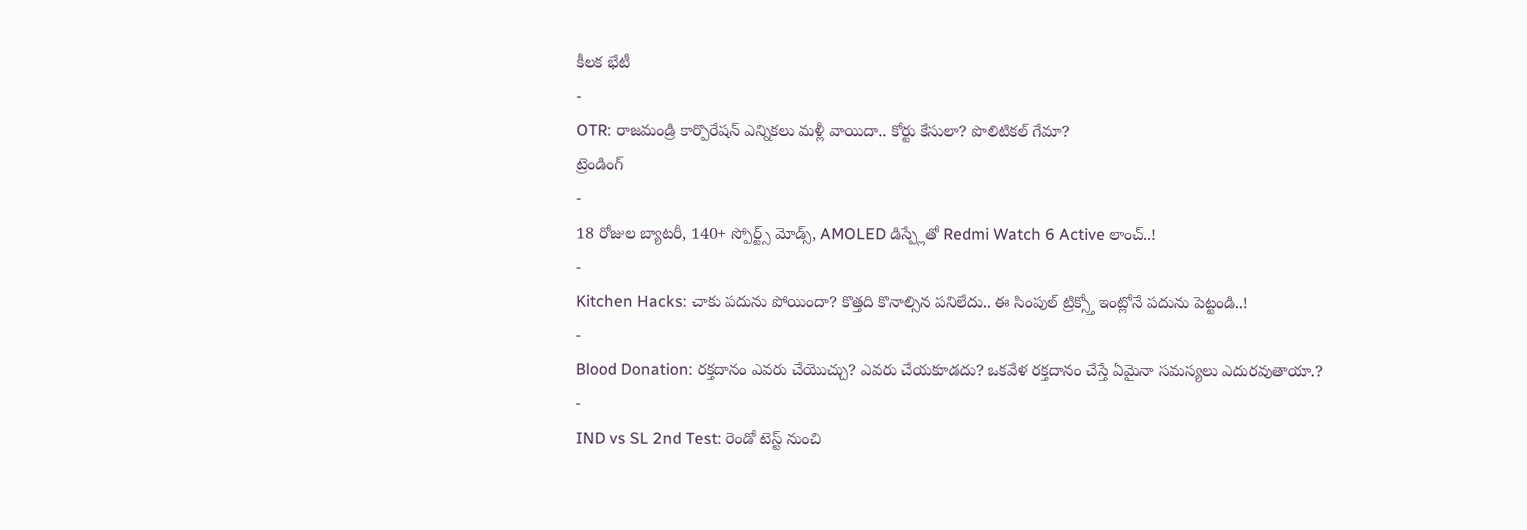కీలక భేటీ
-
OTR: రాజమండ్రి కార్పొరేషన్ ఎన్నికలు మళ్లీ వాయిదా.. కోర్టు కేసులా? పొలిటికల్ గేమా?
ట్రెండింగ్
-
18 రోజుల బ్యాటరీ, 140+ స్పోర్ట్స్ మోడ్స్, AMOLED డిస్ప్లేతో Redmi Watch 6 Active లాంచ్..!
-
Kitchen Hacks: చాకు పదును పోయిందా? కొత్తది కొనాల్సిన పనిలేదు.. ఈ సింపుల్ ట్రిక్స్తో ఇంట్లోనే పదును పెట్టండి..!
-
Blood Donation: రక్తదానం ఎవరు చేయొచ్చు? ఎవరు చేయకూడదు? ఒకవేళ రక్తదానం చేస్తే ఏమైనా సమస్యలు ఎదురవుతాయా.?
-
IND vs SL 2nd Test: రెండో టెస్ట్ నుంచి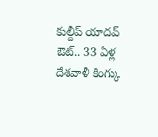కుల్దీప్ యాదవ్ ఔట్.. 33 ఏళ్ల దేశవాళీ కింగ్కు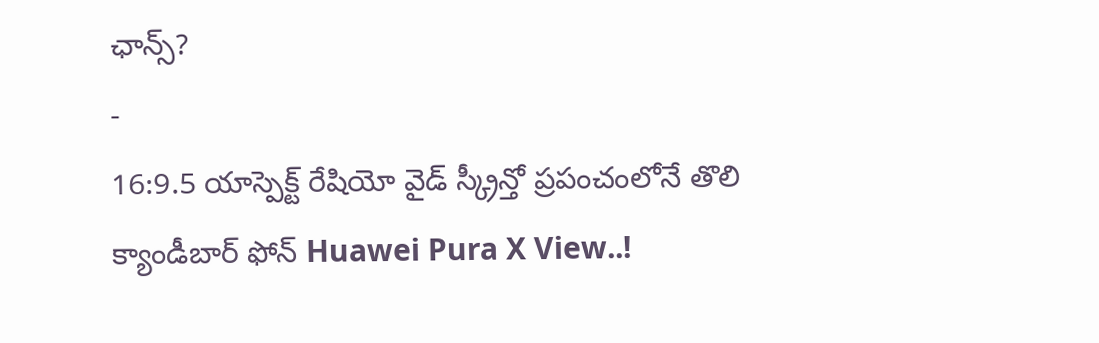ఛాన్స్?
-
16:9.5 యాస్పెక్ట్ రేషియో వైడ్ స్క్రీన్తో ప్రపంచంలోనే తొలి క్యాండీబార్ ఫోన్ Huawei Pura X View..!